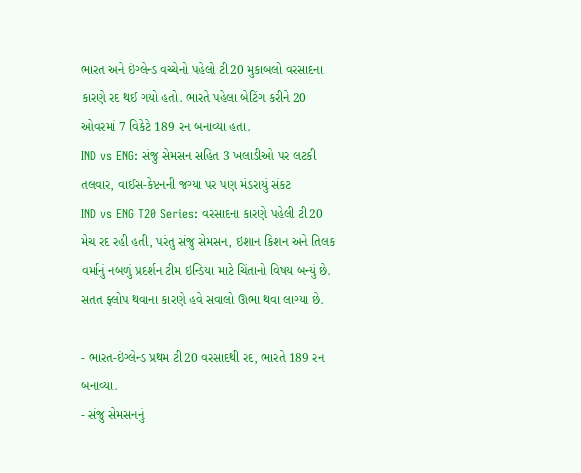ભારત અને ઇંગ્લેન્ડ વચ્ચેનો પહેલો ટી20 મુકાબલો વરસાદના કારણે રદ થઈ ગયો હતો. ભારતે પહેલા બેટિંગ કરીને 20 ઓવરમાં 7 વિકેટે 189 રન બનાવ્યા હતા.
IND vs ENG: સંજુ સેમસન સહિત 3 ખલાડીઓ પર લટકી તલવાર, વાઈસ-કેપ્ટનની જગ્યા પર પણ મંડરાયું સંકટ
IND vs ENG T20 Series: વરસાદના કારણે પહેલી ટી20 મેચ રદ રહી હતી, પરંતુ સંજુ સેમસન, ઇશાન કિશન અને તિલક વર્માનું નબળું પ્રદર્શન ટીમ ઇન્ડિયા માટે ચિંતાનો વિષય બન્યું છે. સતત ફ્લોપ થવાના કારણે હવે સવાલો ઊભા થવા લાગ્યા છે.

- ભારત-ઇંગ્લેન્ડ પ્રથમ ટી20 વરસાદથી રદ, ભારતે 189 રન બનાવ્યા.
- સંજુ સેમસનનું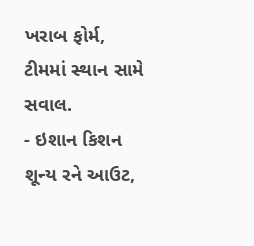ખરાબ ફોર્મ, ટીમમાં સ્થાન સામે સવાલ.
- ઇશાન કિશન શૂન્ય રને આઉટ,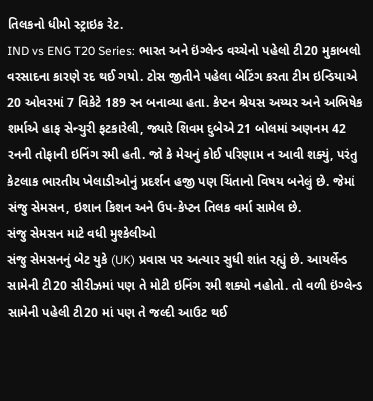તિલકનો ધીમો સ્ટ્રાઇક રેટ.
IND vs ENG T20 Series: ભારત અને ઇંગ્લેન્ડ વચ્ચેનો પહેલો ટી20 મુકાબલો વરસાદના કારણે રદ થઈ ગયો. ટોસ જીતીને પહેલા બેટિંગ કરતા ટીમ ઇન્ડિયાએ 20 ઓવરમાં 7 વિકેટે 189 રન બનાવ્યા હતા. કેપ્ટન શ્રેયસ અય્યર અને અભિષેક શર્માએ હાફ સેન્ચુરી ફટકારેલી, જ્યારે શિવમ દુબેએ 21 બોલમાં અણનમ 42 રનની તોફાની ઇનિંગ રમી હતી. જો કે મેચનું કોઈ પરિણામ ન આવી શક્યું, પરંતુ કેટલાક ભારતીય ખેલાડીઓનું પ્રદર્શન હજી પણ ચિંતાનો વિષય બનેલું છે. જેમાં સંજુ સેમસન, ઇશાન કિશન અને ઉપ-કેપ્ટન તિલક વર્મા સામેલ છે.
સંજુ સેમસન માટે વધી મુશ્કેલીઓ
સંજુ સેમસનનું બેટ યુકે (UK) પ્રવાસ પર અત્યાર સુધી શાંત રહ્યું છે. આયર્લેન્ડ સામેની ટી20 સીરીઝમાં પણ તે મોટી ઇનિંગ રમી શક્યો નહોતો. તો વળી ઇંગ્લેન્ડ સામેની પહેલી ટી20 માં પણ તે જલ્દી આઉટ થઈ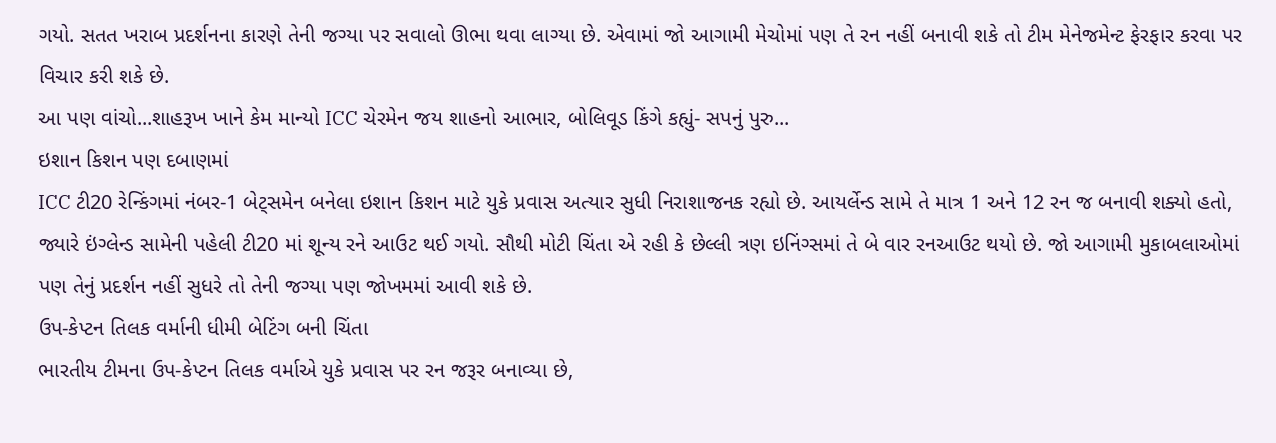ગયો. સતત ખરાબ પ્રદર્શનના કારણે તેની જગ્યા પર સવાલો ઊભા થવા લાગ્યા છે. એવામાં જો આગામી મેચોમાં પણ તે રન નહીં બનાવી શકે તો ટીમ મેનેજમેન્ટ ફેરફાર કરવા પર વિચાર કરી શકે છે.
આ પણ વાંચો...શાહરૂખ ખાને કેમ માન્યો ICC ચેરમેન જય શાહનો આભાર, બોલિવૂડ કિંગે કહ્યું- સપનું પુરુ...
ઇશાન કિશન પણ દબાણમાં
ICC ટી20 રેન્કિંગમાં નંબર-1 બેટ્સમેન બનેલા ઇશાન કિશન માટે યુકે પ્રવાસ અત્યાર સુધી નિરાશાજનક રહ્યો છે. આયર્લેન્ડ સામે તે માત્ર 1 અને 12 રન જ બનાવી શક્યો હતો, જ્યારે ઇંગ્લેન્ડ સામેની પહેલી ટી20 માં શૂન્ય રને આઉટ થઈ ગયો. સૌથી મોટી ચિંતા એ રહી કે છેલ્લી ત્રણ ઇનિંગ્સમાં તે બે વાર રનઆઉટ થયો છે. જો આગામી મુકાબલાઓમાં પણ તેનું પ્રદર્શન નહીં સુધરે તો તેની જગ્યા પણ જોખમમાં આવી શકે છે.
ઉપ-કેપ્ટન તિલક વર્માની ધીમી બેટિંગ બની ચિંતા
ભારતીય ટીમના ઉપ-કેપ્ટન તિલક વર્માએ યુકે પ્રવાસ પર રન જરૂર બનાવ્યા છે,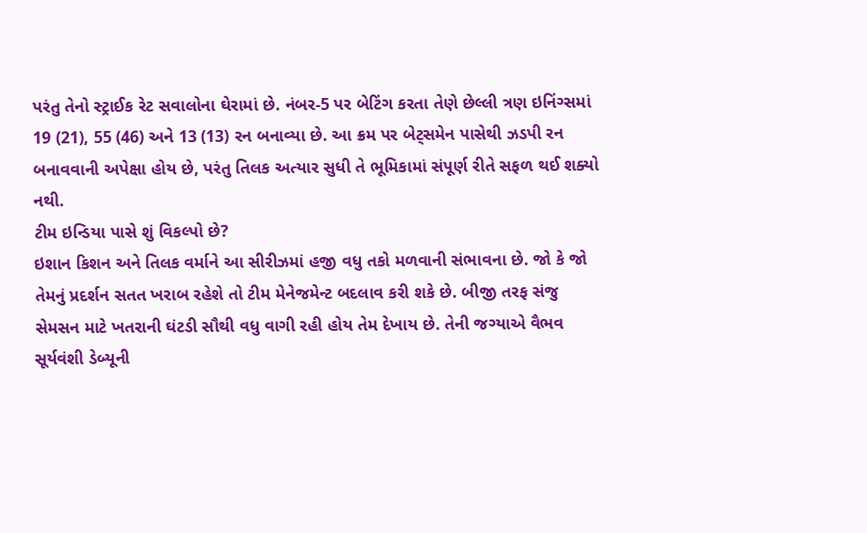પરંતુ તેનો સ્ટ્રાઈક રેટ સવાલોના ઘેરામાં છે. નંબર-5 પર બેટિંગ કરતા તેણે છેલ્લી ત્રણ ઇનિંગ્સમાં 19 (21), 55 (46) અને 13 (13) રન બનાવ્યા છે. આ ક્રમ પર બેટ્સમેન પાસેથી ઝડપી રન બનાવવાની અપેક્ષા હોય છે, પરંતુ તિલક અત્યાર સુધી તે ભૂમિકામાં સંપૂર્ણ રીતે સફળ થઈ શક્યો નથી.
ટીમ ઇન્ડિયા પાસે શું વિકલ્પો છે?
ઇશાન કિશન અને તિલક વર્માને આ સીરીઝમાં હજી વધુ તકો મળવાની સંભાવના છે. જો કે જો તેમનું પ્રદર્શન સતત ખરાબ રહેશે તો ટીમ મેનેજમેન્ટ બદલાવ કરી શકે છે. બીજી તરફ સંજુ સેમસન માટે ખતરાની ઘંટડી સૌથી વધુ વાગી રહી હોય તેમ દેખાય છે. તેની જગ્યાએ વૈભવ સૂર્યવંશી ડેબ્યૂની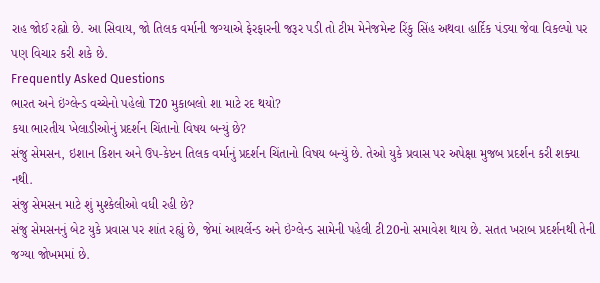રાહ જોઈ રહ્યો છે. આ સિવાય, જો તિલક વર્માની જગ્યાએ ફેરફારની જરૂર પડી તો ટીમ મેનેજમેન્ટ રિંકુ સિંહ અથવા હાર્દિક પંડ્યા જેવા વિકલ્પો પર પણ વિચાર કરી શકે છે.
Frequently Asked Questions
ભારત અને ઇંગ્લેન્ડ વચ્ચેનો પહેલો T20 મુકાબલો શા માટે રદ થયો?
કયા ભારતીય ખેલાડીઓનું પ્રદર્શન ચિંતાનો વિષય બન્યું છે?
સંજુ સેમસન, ઇશાન કિશન અને ઉપ-કેપ્ટન તિલક વર્માનું પ્રદર્શન ચિંતાનો વિષય બન્યું છે. તેઓ યુકે પ્રવાસ પર અપેક્ષા મુજબ પ્રદર્શન કરી શક્યા નથી.
સંજુ સેમસન માટે શું મુશ્કેલીઓ વધી રહી છે?
સંજુ સેમસનનું બેટ યુકે પ્રવાસ પર શાંત રહ્યું છે, જેમાં આયર્લેન્ડ અને ઇંગ્લેન્ડ સામેની પહેલી ટી20નો સમાવેશ થાય છે. સતત ખરાબ પ્રદર્શનથી તેની જગ્યા જોખમમાં છે.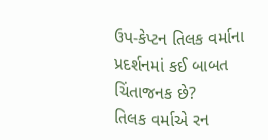ઉપ-કેપ્ટન તિલક વર્માના પ્રદર્શનમાં કઈ બાબત ચિંતાજનક છે?
તિલક વર્માએ રન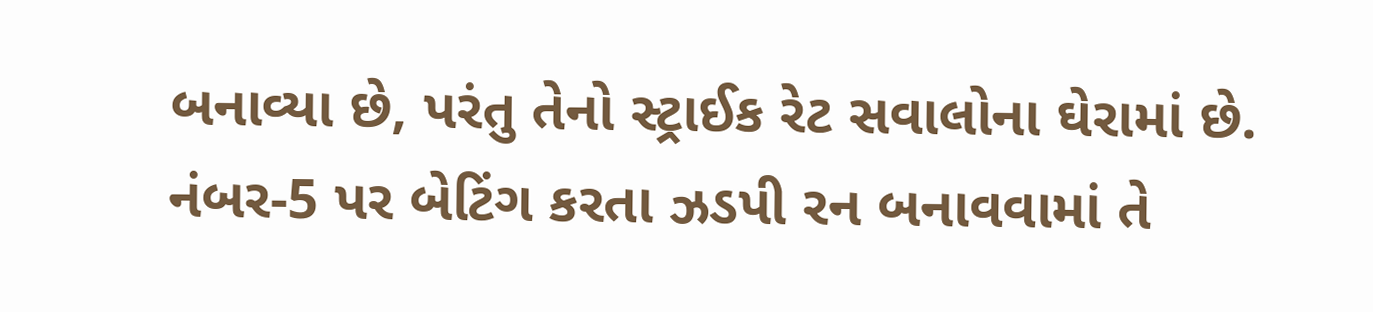બનાવ્યા છે, પરંતુ તેનો સ્ટ્રાઈક રેટ સવાલોના ઘેરામાં છે. નંબર-5 પર બેટિંગ કરતા ઝડપી રન બનાવવામાં તે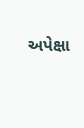અપેક્ષા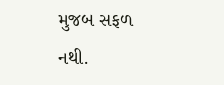મુજબ સફળ નથી.